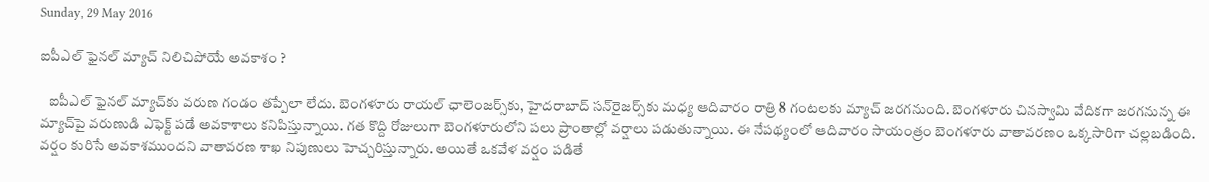Sunday, 29 May 2016

ఐపీఎల్ ఫైనల్‌ మ్యాచ్ నిలిచిపోయే అవకాశం ?

   ఐపీఎల్ ఫైనల్ మ్యాచ్‌కు వరుణ గండం తప్పేలా లేదు. బెంగళూరు రాయల్ ఛాలెంజర్స్‌కు, హైదరాబాద్ సన్‌రైజర్స్‌కు మధ్య ఆదివారం రాత్రి 8 గంటలకు మ్యాచ్ జరగనుంది. బెంగళూరు చినస్వామి వేదికగా జరగనున్న ఈ మ్యాచ్‌పై వరుణుడి ఎఫెక్ట్ పడే అవకాశాలు కనిపిస్తున్నాయి. గత కొద్ది రోజులుగా బెంగళూరులోని పలు ప్రాంతాల్లో వర్షాలు పడుతున్నాయి. ఈ నేపథ్యంలో ఆదివారం సాయంత్రం బెంగళూరు వాతావరణం ఒక్కసారిగా చల్లబడింది. వర్షం కురిసే అవకాశముందని వాతావరణ శాఖ నిపుణులు హెచ్చరిస్తున్నారు. అయితే ఒకవేళ వర్షం పడితే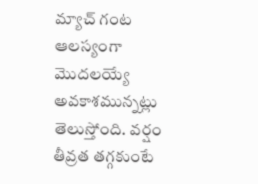మ్యాచ్ గంట ఆలస్యంగా మొదలయ్యే అవకాశమున్నట్లు తెలుస్తోంది. వర్షం తీవ్రత తగ్గకుంటే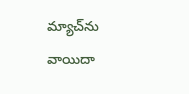మ్యాచ్‌ను వాయిదా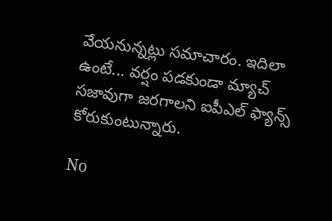వేయనున్నట్లు సమాచారం. ఇదిలా ఉంటే... వర్షం పడకుండా మ్యాచ్ సజావుగా జరగాలని ఐపీఎల్ ఫ్యాన్స్ కోరుకుంటున్నారు.

No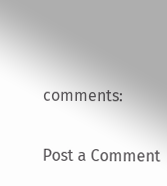comments:

Post a Comment